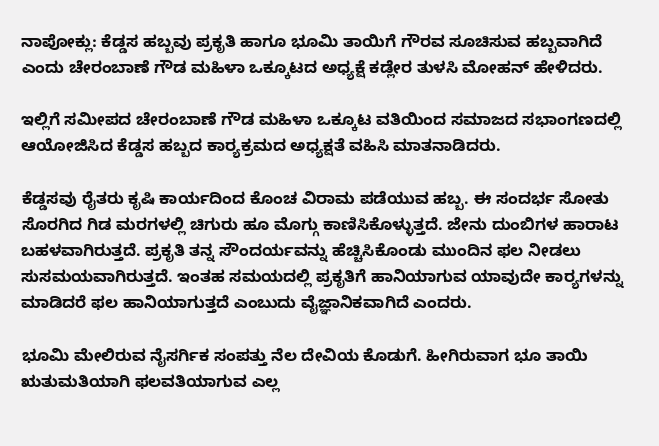ನಾಪೋಕ್ಲು: ಕೆಡ್ಡಸ ಹಬ್ಬವು ಪ್ರಕೃತಿ ಹಾಗೂ ಭೂಮಿ ತಾಯಿಗೆ ಗೌರವ ಸೂಚಿಸುವ ಹಬ್ಬವಾಗಿದೆ ಎಂದು ಚೇರಂಬಾಣೆ ಗೌಡ ಮಹಿಳಾ ಒಕ್ಕೂಟದ ಅಧ್ಯಕ್ಷೆ ಕಡ್ಲೇರ ತುಳಸಿ ಮೋಹನ್ ಹೇಳಿದರು.

ಇಲ್ಲಿಗೆ ಸಮೀಪದ ಚೇರಂಬಾಣೆ ಗೌಡ ಮಹಿಳಾ ಒಕ್ಕೂಟ ವತಿಯಿಂದ ಸಮಾಜದ ಸಭಾಂಗಣದಲ್ಲಿ ಆಯೋಜಿಸಿದ ಕೆಡ್ಡಸ ಹಬ್ಬದ ಕಾರ್‍ಯಕ್ರಮದ ಅಧ್ಯಕ್ಷತೆ ವಹಿಸಿ ಮಾತನಾಡಿದರು.

ಕೆಡ್ಡಸವು ರೈತರು ಕೃಷಿ ಕಾರ್ಯದಿಂದ ಕೊಂಚ ವಿರಾಮ ಪಡೆಯುವ ಹಬ್ಬ. ಈ ಸಂದರ್ಭ ಸೋತು ಸೊರಗಿದ ಗಿಡ ಮರಗಳಲ್ಲಿ ಚಿಗುರು ಹೂ ಮೊಗ್ಗು ಕಾಣಿಸಿಕೊಳ್ಳುತ್ತದೆ. ಜೇನು ದುಂಬಿಗಳ ಹಾರಾಟ ಬಹಳವಾಗಿರುತ್ತದೆ. ಪ್ರಕೃತಿ ತನ್ನ ಸೌಂದರ್ಯವನ್ನು ಹೆಚ್ಚಿಸಿಕೊಂಡು ಮುಂದಿನ ಫಲ ನೀಡಲು ಸುಸಮಯವಾಗಿರುತ್ತದೆ. ಇಂತಹ ಸಮಯದಲ್ಲಿ ಪ್ರಕೃತಿಗೆ ಹಾನಿಯಾಗುವ ಯಾವುದೇ ಕಾರ್‍ಯಗಳನ್ನು ಮಾಡಿದರೆ ಫಲ ಹಾನಿಯಾಗುತ್ತದೆ ಎಂಬುದು ವೈಜ್ಞಾನಿಕವಾಗಿದೆ ಎಂದರು.

ಭೂಮಿ ಮೇಲಿರುವ ನೈಸರ್ಗಿಕ ಸಂಪತ್ತು ನೆಲ ದೇವಿಯ ಕೊಡುಗೆ. ಹೀಗಿರುವಾಗ ಭೂ ತಾಯಿ ಋತುಮತಿಯಾಗಿ ಫಲವತಿಯಾಗುವ ಎಲ್ಲ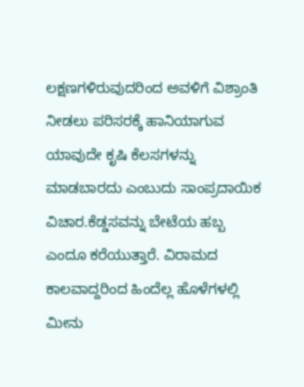ಲಕ್ಷಣಗಳಿರುವುದರಿಂದ ಅವಳಿಗೆ ವಿಶ್ರಾಂತಿ ನೀಡಲು ಪರಿಸರಕ್ಕೆ ಹಾನಿಯಾಗುವ ಯಾವುದೇ ಕೃಷಿ ಕೆಲಸಗಳನ್ನು ಮಾಡಬಾರದು ಎಂಬುದು ಸಾಂಪ್ರದಾಯಿಕ ವಿಚಾರ.ಕೆಡ್ಡಸವನ್ನು ಬೇಟೆಯ ಹಬ್ಬ ಎಂದೂ ಕರೆಯುತ್ತಾರೆ. ವಿರಾಮದ ಕಾಲವಾದ್ದರಿಂದ ಹಿಂದೆಲ್ಲ ಹೊಳೆಗಳಲ್ಲಿ ಮೀನು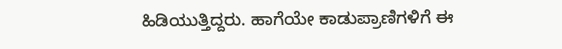ಹಿಡಿಯುತ್ತಿದ್ದರು. ಹಾಗೆಯೇ ಕಾಡುಪ್ರಾಣಿಗಳಿಗೆ ಈ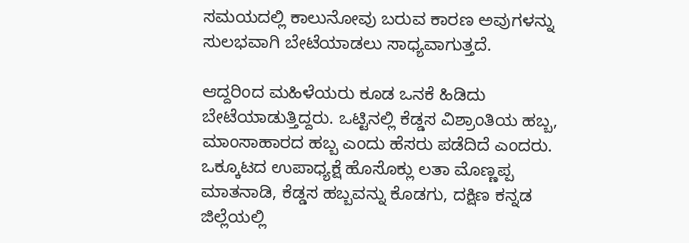ಸಮಯದಲ್ಲಿ ಕಾಲುನೋವು ಬರುವ ಕಾರಣ ಅವುಗಳನ್ನು ಸುಲಭವಾಗಿ ಬೇಟೆಯಾಡಲು ಸಾಧ್ಯವಾಗುತ್ತದೆ.

ಆದ್ದರಿಂದ ಮಹಿಳೆಯರು ಕೂಡ ಒನಕೆ ಹಿಡಿದು ಬೇಟೆಯಾಡುತ್ತಿದ್ದರು. ಒಟ್ಟಿನಲ್ಲಿ ಕೆಡ್ಡಸ ವಿಶ್ರಾಂತಿಯ ಹಬ್ಬ, ಮಾಂಸಾಹಾರದ ಹಬ್ಬ ಎಂದು ಹೆಸರು ಪಡೆದಿದೆ ಎಂದರು. ಒಕ್ಕೂಟದ ಉಪಾಧ್ಯಕ್ಷೆ ಹೊಸೊಕ್ಲು ಲತಾ ಮೊಣ್ಣಪ್ಪ ಮಾತನಾಡಿ, ಕೆಡ್ಡಸ ಹಬ್ಬವನ್ನು ಕೊಡಗು, ದಕ್ಷಿಣ ಕನ್ನಡ ಜಿಲ್ಲೆಯಲ್ಲಿ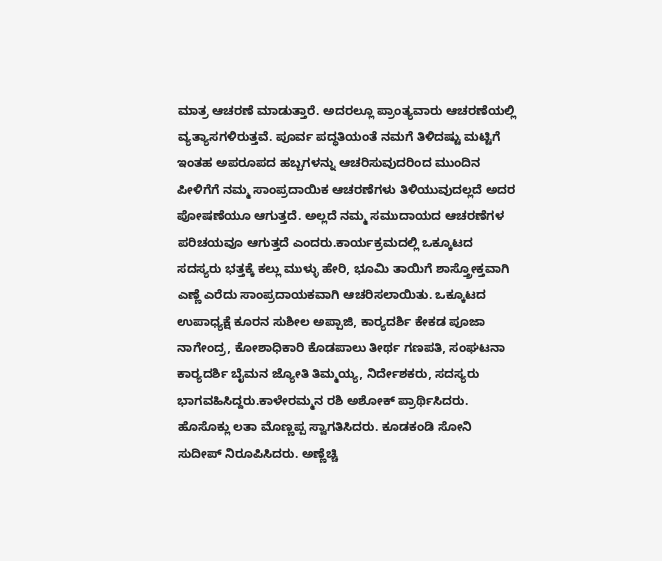ಮಾತ್ರ ಆಚರಣೆ ಮಾಡುತ್ತಾರೆ. ಅದರಲ್ಲೂ ಪ್ರಾಂತ್ಯವಾರು ಆಚರಣೆಯಲ್ಲಿ ವ್ಯತ್ಯಾಸಗಳಿರುತ್ತವೆ. ಪೂರ್ವ ಪದ್ಧತಿಯಂತೆ ನಮಗೆ ತಿಳಿದಷ್ಟು ಮಟ್ಟಿಗೆ ಇಂತಹ ಅಪರೂಪದ ಹಬ್ಬಗಳನ್ನು ಆಚರಿಸುವುದರಿಂದ ಮುಂದಿನ ಪೀಳಿಗೆಗೆ ನಮ್ಮ ಸಾಂಪ್ರದಾಯಿಕ ಆಚರಣೆಗಳು ತಿಳಿಯುವುದಲ್ಲದೆ ಅದರ ಪೋಷಣೆಯೂ ಆಗುತ್ತದೆ. ಅಲ್ಲದೆ ನಮ್ಮ ಸಮುದಾಯದ ಆಚರಣೆಗಳ ಪರಿಚಯವೂ ಆಗುತ್ತದೆ ಎಂದರು.ಕಾರ್ಯಕ್ರಮದಲ್ಲಿ ಒಕ್ಕೂಟದ ಸದಸ್ಯರು ಭತ್ತಕ್ಕೆ ಕಲ್ಲು ಮುಳ್ಳು ಹೇರಿ, ಭೂಮಿ ತಾಯಿಗೆ ಶಾಸ್ತ್ರೋಕ್ತವಾಗಿ ಎಣ್ಣೆ ಎರೆದು ಸಾಂಪ್ರದಾಯಕವಾಗಿ ಆಚರಿಸಲಾಯಿತು. ಒಕ್ಕೂಟದ ಉಪಾಧ್ಯಕ್ಷೆ ಕೂರನ ಸುಶೀಲ ಅಪ್ಪಾಜಿ, ಕಾರ್‍ಯದರ್ಶಿ ಕೇಕಡ ಪೂಜಾ ನಾಗೇಂದ್ರ, ಕೋಶಾಧಿಕಾರಿ ಕೊಡಪಾಲು ತೀರ್ಥ ಗಣಪತಿ, ಸಂಘಟನಾ ಕಾರ್‍ಯದರ್ಶಿ ಬೈಮನ ಜ್ಯೋತಿ ತಿಮ್ಮಯ್ಯ, ನಿರ್ದೇಶಕರು, ಸದಸ್ಯರು ಭಾಗವಹಿಸಿದ್ದರು.ಕಾಳೇರಮ್ಮನ ರಶಿ ಅಶೋಕ್ ಪ್ರಾರ್ಥಿಸಿದರು. ಹೊಸೊಕ್ಲು ಲತಾ ಮೊಣ್ಣಪ್ಪ ಸ್ವಾಗತಿಸಿದರು. ಕೂಡಕಂಡಿ ಸೋನಿ ಸುದೀಪ್ ನಿರೂಪಿಸಿದರು. ಅಣ್ಣೆಚ್ಚಿ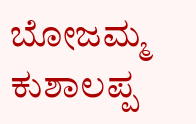ಬೋಜಮ್ಮ ಕುಶಾಲಪ್ಪ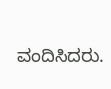ವಂದಿಸಿದರು.